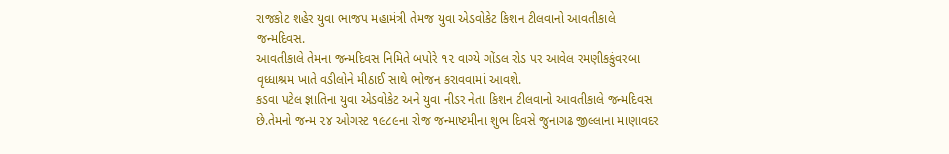રાજકોટ શહેર યુવા ભાજપ મહામંત્રી તેમજ યુવા એડવોકેટ કિશન ટીલવાનો આવતીકાલે જન્મદિવસ.
આવતીકાલે તેમના જન્મદિવસ નિમિતે બપોરે ૧૨ વાગ્યે ગોંડલ રોડ પર આવેલ રમણીકકુંવરબા વૃધ્ધાશ્રમ ખાતે વડીલોને મીઠાઈ સાથે ભોજન કરાવવામાં આવશે.
કડવા પટેલ જ્ઞાતિના યુવા એડવોકેટ અને યુવા નીડર નેતા કિશન ટીલવાનો આવતીકાલે જન્મદિવસ છે.તેમનો જન્મ ૨૪ ઓગસ્ટ ૧૯૮૯ના રોજ જન્માષ્ટમીના શુભ દિવસે જુનાગઢ જીલ્લાના માણાવદર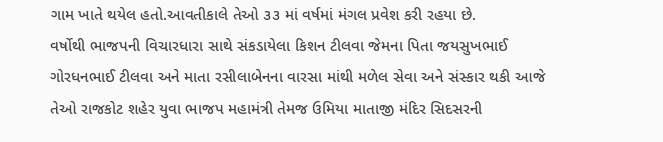ગામ ખાતે થયેલ હતો.આવતીકાલે તેઓ ૩૩ માં વર્ષમાં મંગલ પ્રવેશ કરી રહયા છે.
વર્ષોથી ભાજપની વિચારધારા સાથે સંકડાયેલા કિશન ટીલવા જેમના પિતા જયસુખભાઈ ગોરધનભાઈ ટીલવા અને માતા રસીલાબેનના વારસા માંથી મળેલ સેવા અને સંસ્કાર થકી આજે તેઓ રાજકોટ શહેર યુવા ભાજપ મહામંત્રી તેમજ ઉમિયા માતાજી મંદિર સિદસરની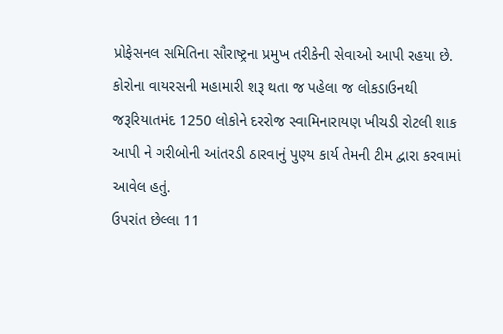પ્રોફેસનલ સમિતિના સૌરાષ્ટ્રના પ્રમુખ તરીકેની સેવાઓ આપી રહયા છે.
કોરોના વાયરસની મહામારી શરૂ થતા જ પહેલા જ લોકડાઉનથી જરૂરિયાતમંદ 1250 લોકોને દરરોજ સ્વામિનારાયણ ખીચડી રોટલી શાક આપી ને ગરીબોની આંતરડી ઠારવાનું પુણ્ય કાર્ય તેમની ટીમ દ્વારા કરવામાં આવેલ હતું.
ઉપરાંત છેલ્લા 11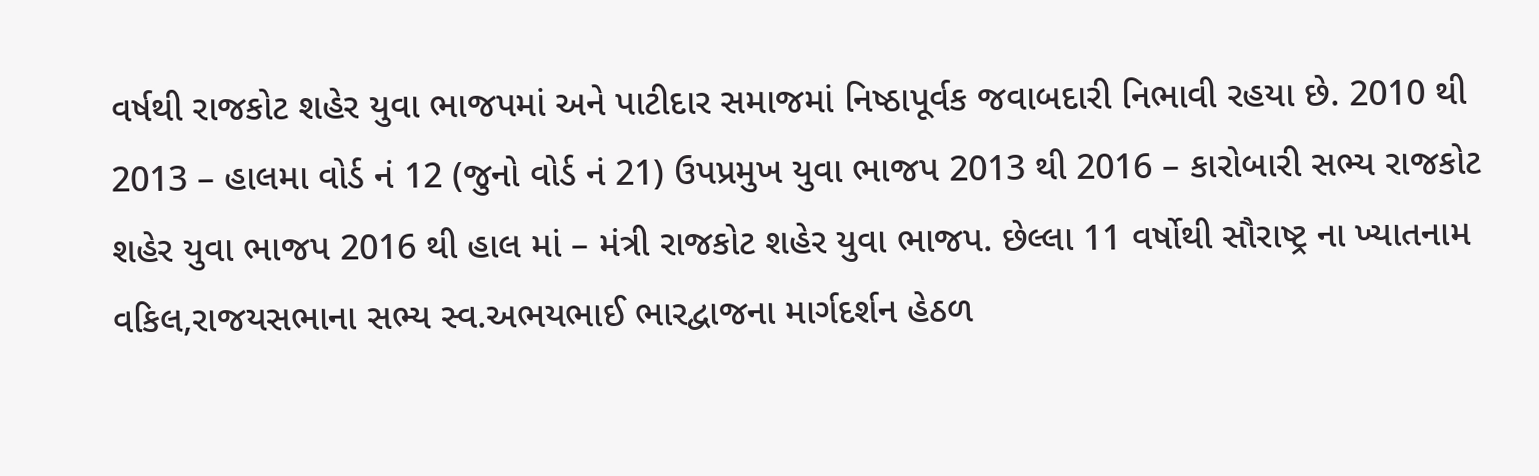વર્ષથી રાજકોટ શહેર યુવા ભાજપમાં અને પાટીદાર સમાજમાં નિષ્ઠાપૂર્વક જવાબદારી નિભાવી રહયા છે. 2010 થી 2013 – હાલમા વોર્ડ નં 12 (જુનો વોર્ડ નં 21) ઉપપ્રમુખ યુવા ભાજપ 2013 થી 2016 – કારોબારી સભ્ય રાજકોટ શહેર યુવા ભાજપ 2016 થી હાલ માં – મંત્રી રાજકોટ શહેર યુવા ભાજપ. છેલ્લા 11 વર્ષોથી સૌરાષ્ટ્ર ના ખ્યાતનામ વકિલ,રાજયસભાના સભ્ય સ્વ.અભયભાઈ ભારદ્વાજના માર્ગદર્શન હેઠળ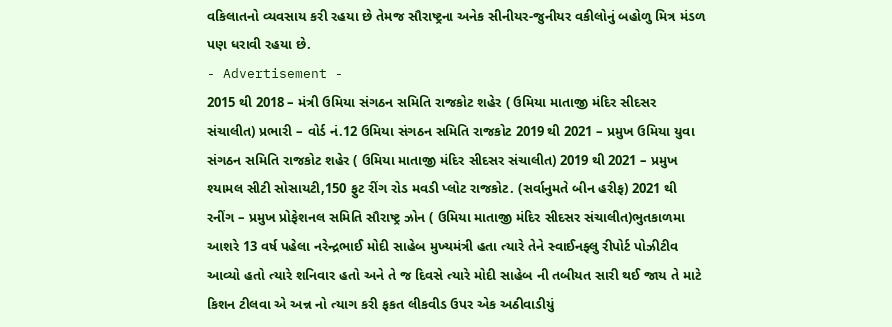વકિલાતનો વ્યવસાય કરી રહયા છે તેમજ સૌરાષ્ટ્રના અનેક સીનીયર-જુનીયર વકીલોનું બહોળુ મિત્ર મંડળ પણ ધરાવી રહયા છે.
- Advertisement -
2015 થી 2018 – મંત્રી ઉમિયા સંગઠન સમિતિ રાજકોટ શહેર ( ઉમિયા માતાજી મંદિર સીદસર સંચાલીત) પ્રભારી – વોર્ડ નં.12 ઉમિયા સંગઠન સમિતિ રાજકોટ 2019 થી 2021 – પ્રમુખ ઉમિયા યુવા સંગઠન સમિતિ રાજકોટ શહેર ( ઉમિયા માતાજી મંદિર સીદસર સંચાલીત) 2019 થી 2021 – પ્રમુખ શ્યામલ સીટી સોસાયટી,150 ફુટ રીંગ રોડ મવડી પ્લોટ રાજકોટ. (સર્વાનુમતે બીન હરીફ) 2021 થી રનીંગ – પ્રમુખ પ્રોફેશનલ સમિતિ સૌરાષ્ટ્ર ઝોન ( ઉમિયા માતાજી મંદિર સીદસર સંચાલીત)ભુતકાળમા આશરે 13 વર્ષ પહેલા નરેન્દ્રભાઈ મોદી સાહેબ મુખ્યમંત્રી હતા ત્યારે તેને સ્વાઈનફ્લુ રીપોર્ટ પોઝીટીવ આવ્યો હતો ત્યારે શનિવાર હતો અને તે જ દિવસે ત્યારે મોદી સાહેબ ની તબીયત સારી થઈ જાય તે માટે કિશન ટીલવા એ અન્ન નો ત્યાગ કરી ફકત લીકવીડ ઉપર એક અઠીવાડીયું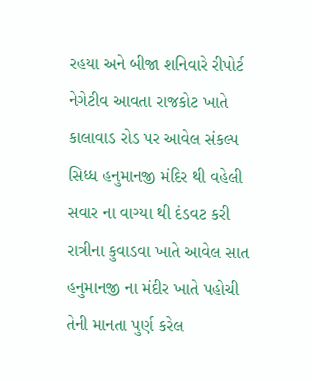રહયા અને બીજા શનિવારે રીપોર્ટ નેગેટીવ આવતા રાજકોટ ખાતે કાલાવાડ રોડ પર આવેલ સંકલ્પ સિધ્ધ હનુમાનજી મંદિર થી વહેલી સવાર ના વાગ્યા થી દંડવટ કરી રાત્રીના કુવાડવા ખાતે આવેલ સાત હનુમાનજી ના મંદીર ખાતે પહોચી તેની માનતા પુર્ણ કરેલ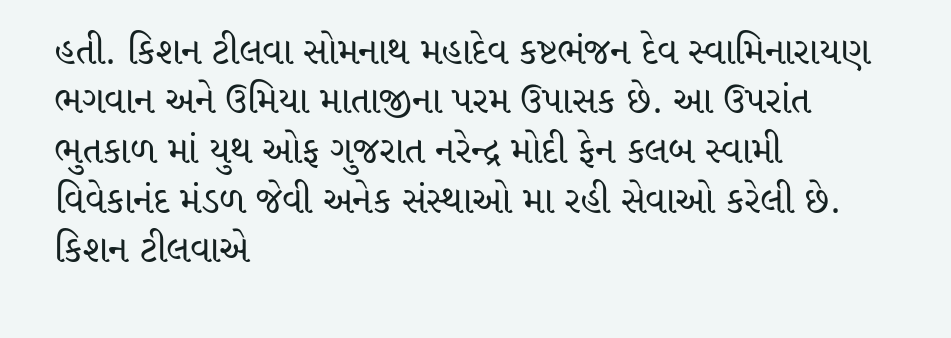હતી. કિશન ટીલવા સોમનાથ મહાદેવ કષ્ટભંજન દેવ સ્વામિનારાયણ ભગવાન અને ઉમિયા માતાજીના પરમ ઉપાસક છે. આ ઉપરાંત ભુતકાળ માં યુથ ઓફ ગુજરાત નરેન્દ્ર મોદી ફેન કલબ સ્વામી વિવેકાનંદ મંડળ જેવી અનેક સંસ્થાઓ મા રહી સેવાઓ કરેલી છે. કિશન ટીલવાએ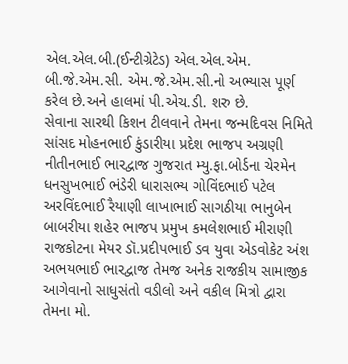એલ.એલ.બી.(ઈન્ટીગ્રેટેડ) એલ.એલ.એમ. બી.જે.એમ.સી. એમ.જે.એમ.સી.નો અભ્યાસ પૂર્ણ કરેલ છે.અને હાલમાં પી.એચ.ડી. શરુ છે.
સેવાના સારથી કિશન ટીલવાને તેમના જન્મદિવસ નિમિતે સાંસદ મોહનભાઈ કુંડારીયા પ્રદેશ ભાજપ અગ્રણી નીતીનભાઈ ભારદ્વાજ ગુજરાત મ્યુ.ફા.બોર્ડના ચેરમેન ધનસુખભાઈ ભંડેરી ધારાસભ્ય ગોવિંદભાઈ પટેલ અરવિંદભાઈ રૈયાણી લાખાભાઈ સાગઠીયા ભાનુબેન બાબરીયા શહેર ભાજપ પ્રમુખ કમલેશભાઈ મીરાણી રાજકોટના મેયર ડૉ.પ્રદીપભાઈ ડવ યુવા એડવોકેટ અંશ અભયભાઈ ભારદ્વાજ તેમજ અનેક રાજકીય સામાજીક આગેવાનો સાધુસંતો વડીલો અને વકીલ મિત્રો દ્વારા તેમના મો.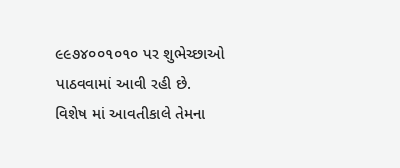૯૯૭૪૦૦૧૦૧૦ પર શુભેચ્છાઓ પાઠવવામાં આવી રહી છે.
વિશેષ માં આવતીકાલે તેમના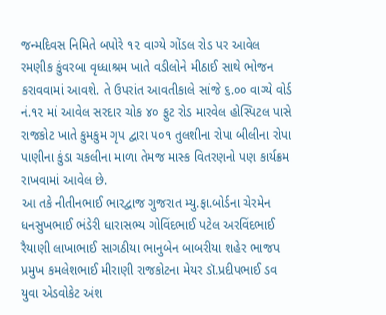જન્મદિવસ નિમિતે બપોરે ૧૨ વાગ્યે ગોંડલ રોડ પર આવેલ રમણીક કુંવરબા વૃધ્ધાશ્રમ ખાતે વડીલોને મીઠાઈ સાથે ભોજન કરાવવામાં આવશે. તે ઉપરાંત આવતીકાલે સાંજે ૬.૦૦ વાગ્યે વોર્ડ નં.૧૨ માં આવેલ સરદાર ચોક ૪૦ ફુટ રોડ મારવેલ હોસ્પિટલ પાસે રાજકોટ ખાતે કુમકુમ ગૃપ દ્વારા ૫૦૧ તુલશીના રોપા બીલીના રોપા પાણીના કુંડા ચકલીના માળા તેમજ માસ્ક વિતરણનો પણ કાર્યક્રમ રાખવામાં આવેલ છે.
આ તકે નીતીનભાઈ ભારદ્વાજ ગુજરાત મ્યુ.ફા.બોર્ડના ચેરમેન ધનસુખભાઈ ભંડેરી ધારાસભ્ય ગોવિંદભાઈ પટેલ અરવિંદભાઈ રૈયાણી લાખાભાઈ સાગઠીયા ભાનુબેન બાબરીયા શહેર ભાજપ પ્રમુખ કમલેશભાઈ મીરાણી રાજકોટના મેયર ડૉ.પ્રદીપભાઈ ડવ યુવા એડવોકેટ અંશ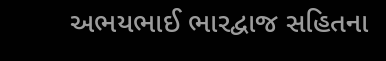અભયભાઈ ભારદ્વાજ સહિતના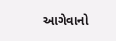આગેવાનો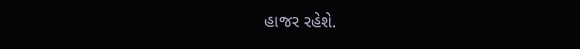હાજર રહેશે.